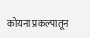कोयना प्रकल्पातून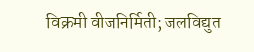विक्रमी वीजनिर्मिती; जलविद्युत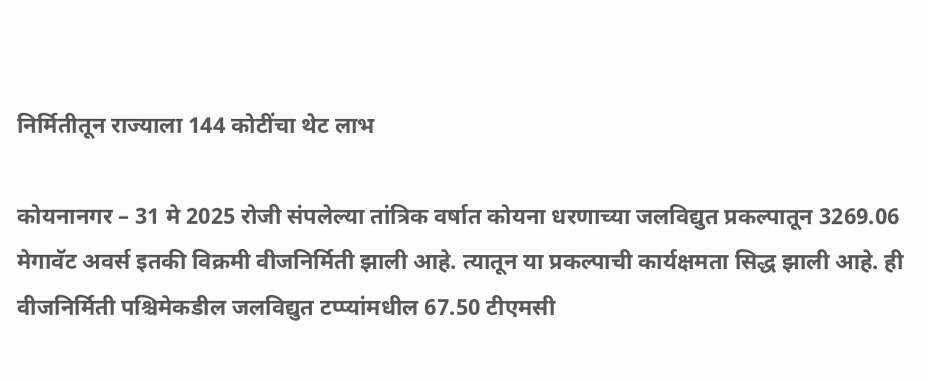निर्मितीतून राज्याला 144 कोटींचा थेट लाभ

कोयनानगर – 31 मे 2025 रोजी संपलेल्या तांत्रिक वर्षात कोयना धरणाच्या जलविद्युत प्रकल्पातून 3269.06 मेगावॅट अवर्स इतकी विक्रमी वीजनिर्मिती झाली आहे. त्यातून या प्रकल्पाची कार्यक्षमता सिद्ध झाली आहे. ही वीजनिर्मिती पश्चिमेकडील जलविद्युत टप्प्यांमधील 67.50 टीएमसी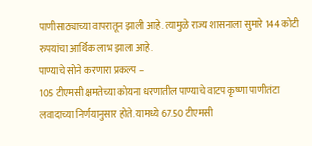पाणीसाठ्याच्या वापरातून झाली आहे. त्यामुळे राज्य शासनाला सुमारे 144 कोटी रुपयांचा आर्थिक लाभ झाला आहे.
पाण्याचे सोने करणारा प्रकल्प –
105 टीएमसी क्षमतेच्या कोयना धरणातील पाण्याचे वाटप कृष्णा पाणीतंटा लवादाच्या निर्णयानुसार होते. यामध्ये 67.50 टीएमसी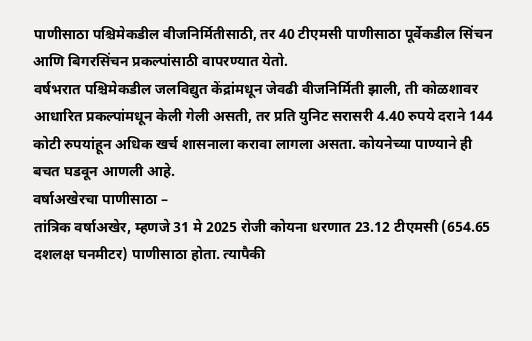पाणीसाठा पश्चिमेकडील वीजनिर्मितीसाठी, तर 40 टीएमसी पाणीसाठा पूर्वेकडील सिंचन आणि बिगरसिंचन प्रकल्पांसाठी वापरण्यात येतो.
वर्षभरात पश्चिमेकडील जलविद्युत केंद्रांमधून जेवढी वीजनिर्मिती झाली, ती कोळशावर आधारित प्रकल्पांमधून केली गेली असती, तर प्रति युनिट सरासरी 4.40 रुपये दराने 144 कोटी रुपयांहून अधिक खर्च शासनाला करावा लागला असता. कोयनेच्या पाण्याने ही बचत घडवून आणली आहे.
वर्षाअखेरचा पाणीसाठा –
तांत्रिक वर्षाअखेर, म्हणजे 31 मे 2025 रोजी कोयना धरणात 23.12 टीएमसी (654.65 दशलक्ष घनमीटर) पाणीसाठा होता. त्यापैकी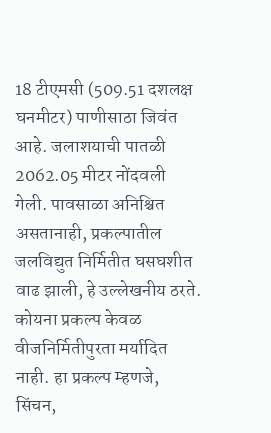18 टीएमसी (509.51 दशलक्ष घनमीटर) पाणीसाठा जिवंत आहे. जलाशयाची पातळी 2062.05 मीटर नोंदवली गेली. पावसाळा अनिश्चित असतानाही, प्रकल्पातील जलविद्युत निर्मितीत घसघशीत वाढ झाली, हे उल्लेखनीय ठरते.
कोयना प्रकल्प केवळ वीजनिर्मितीपुरता मर्यादित नाही. हा प्रकल्प म्हणजे, सिंचन,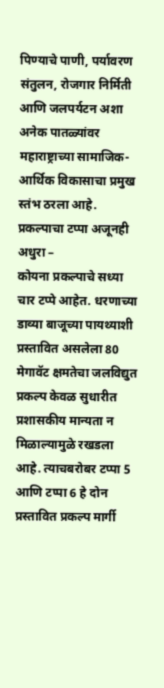पिण्याचे पाणी, पर्यावरण संतुलन, रोजगार निर्मिती आणि जलपर्यटन अशा अनेक पातळ्यांवर महाराष्ट्राच्या सामाजिक-आर्थिक विकासाचा प्रमुख स्तंभ ठरला आहे.
प्रकल्पाचा टप्पा अजूनही अधुरा –
कोयना प्रकल्पाचे सध्या चार टप्पे आहेत. धरणाच्या डाव्या बाजूच्या पायथ्याशी प्रस्तावित असलेला 80 मेगावॅट क्षमतेचा जलविद्युत प्रकल्प केवळ सुधारीत प्रशासकीय मान्यता न मिळाल्यामुळे रखडला आहे. त्याचबरोबर टप्पा 5 आणि टप्पा 6 हे दोन प्रस्तावित प्रकल्प मार्गी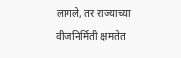लागले, तर राज्याच्या वीजनिर्मिती क्षमतेत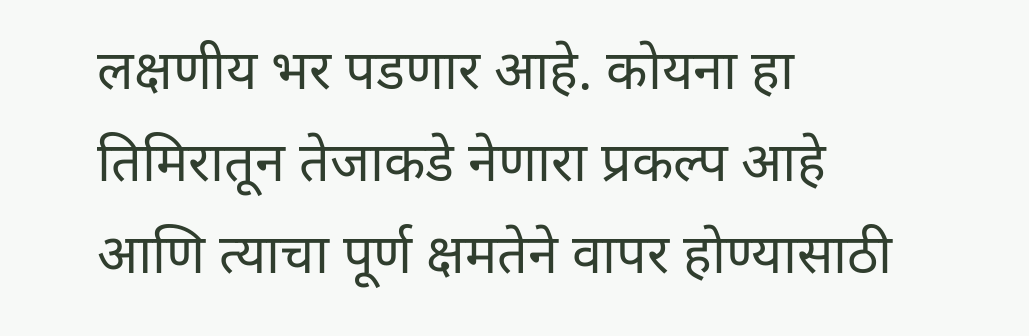लक्षणीय भर पडणार आहे. कोयना हा तिमिरातून तेजाकडे नेणारा प्रकल्प आहे आणि त्याचा पूर्ण क्षमतेने वापर होण्यासाठी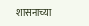शासनाच्या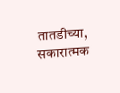तातडीच्या, सकारात्मक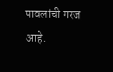पावलांची गरज आहे.